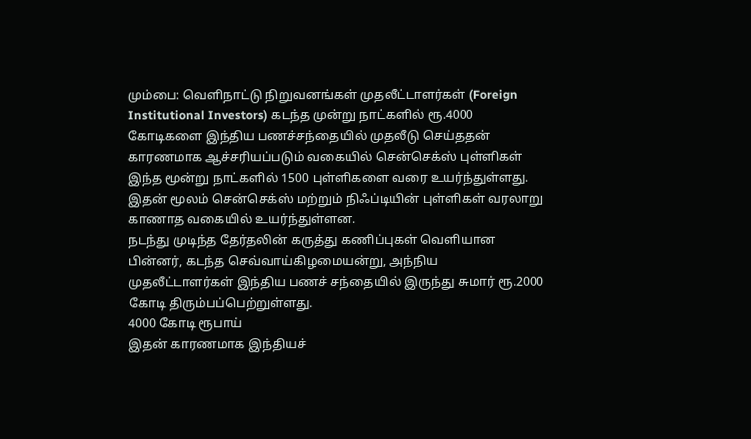மும்பை: வெளிநாட்டு நிறுவனங்கள் முதலீட்டாளர்கள் (Foreign Institutional Investors) கடந்த முன்று நாட்களில் ரூ.4000 கோடிகளை இந்திய பணச்சந்தையில் முதலீடு செய்ததன் காரணமாக ஆச்சரியப்படும் வகையில் சென்செக்ஸ் புள்ளிகள் இந்த மூன்று நாட்களில் 1500 புள்ளிகளை வரை உயர்ந்துள்ளது. இதன் மூலம் சென்செக்ஸ் மற்றும் நிஃப்டியின் புள்ளிகள் வரலாறு காணாத வகையில் உயர்ந்துள்ளன.
நடந்து முடிந்த தேர்தலின் கருத்து கணிப்புகள் வெளியான பின்னர், கடந்த செவ்வாய்கிழமையன்று, அந்நிய முதலீட்டாளர்கள் இந்திய பணச் சந்தையில் இருந்து சுமார் ரூ.2000 கோடி திரும்பப்பெற்றுள்ளது.
4000 கோடி ரூபாய்
இதன் காரணமாக இந்தியச்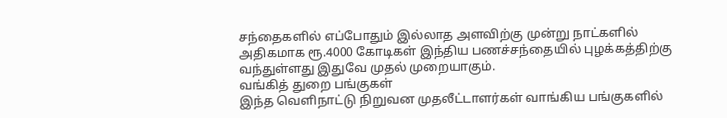சந்தைகளில் எப்போதும் இல்லாத அளவிற்கு முன்று நாட்களில் அதிகமாக ரூ.4000 கோடிகள் இந்திய பணச்சந்தையில் புழக்கத்திற்கு வந்துள்ளது இதுவே முதல் முறையாகும்.
வங்கித் துறை பங்குகள்
இந்த வெளிநாட்டு நிறுவன முதலீட்டாளர்கள் வாங்கிய பங்குகளில்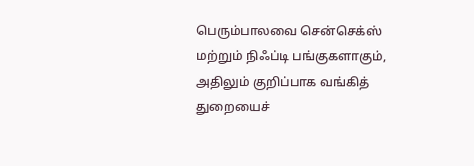பெரும்பாலவை சென்செக்ஸ் மற்றும் நிஃப்டி பங்குகளாகும், அதிலும் குறிப்பாக வங்கித் துறையைச்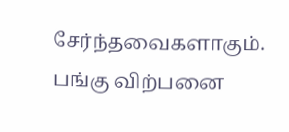சேர்ந்தவைகளாகும்.
பங்கு விற்பனை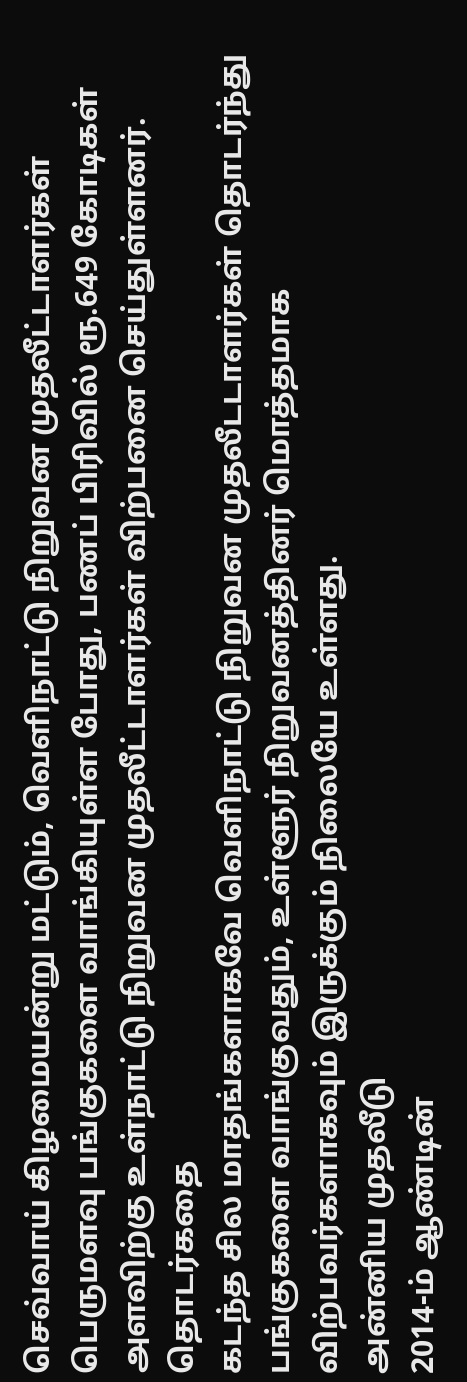செவ்வாய் கிழமையன்று மட்டும், வெளிநாட்டு நிறுவன முதலீட்டாளர்கள் பெருமளவு பங்குகளை வாங்கியுள்ள போது, பணப் பிரிவில் ரூ.649 கோடிகள் அளவிற்கு உள்நாட்டு நிறுவன முதலீட்டாளர்கள் விற்பனை செய்துள்ளனர்.
தொடர்கதை
கடந்த சில மாதங்களாகவே வெளிநாட்டு நிறுவன முதலீடடாளர்கள் தொடர்ந்து பங்குகளை வாங்குவதும், உள்ளூர் நிறுவனத்தினர் மொத்தமாக விற்பவர்களாகவும் இருக்கும் நிலையே உள்ளது.
அன்னிய முதலீடு
2014-ம் ஆண்டின்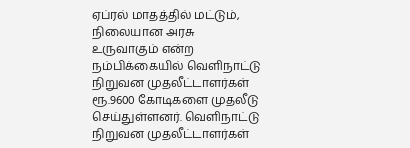ஏப்ரல் மாதத்தில் மட்டும், நிலையான அரசு உருவாகும் என்ற நம்பிக்கையில் வெளிநாட்டு நிறுவன முதலீட்டாளர்கள் ரூ.9600 கோடிகளை முதலீடு செய்துள்ளனர். வெளிநாட்டு நிறுவன முதலீட்டாளர்கள்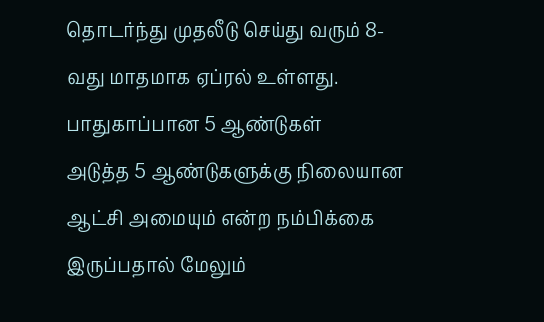தொடர்ந்து முதலீடு செய்து வரும் 8-வது மாதமாக ஏப்ரல் உள்ளது.
பாதுகாப்பான 5 ஆண்டுகள்
அடுத்த 5 ஆண்டுகளுக்கு நிலையான ஆட்சி அமையும் என்ற நம்பிக்கை இருப்பதால் மேலும்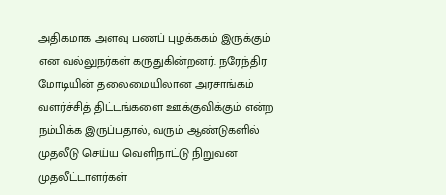அதிகமாக அளவு பணப் புழக்ககம் இருக்கும் என வல்லுநர்கள் கருதுகின்றனர். நரேந்திர மோடியின் தலைமையிலான அரசாங்கம் வளர்ச்சித் திட்டங்களை ஊக்குவிக்கும் என்ற நம்பிக்க இருப்பதால், வரும் ஆண்டுகளில் முதலீடு செய்ய வெளிநாட்டு நிறுவன முதலீட்டாளர்கள்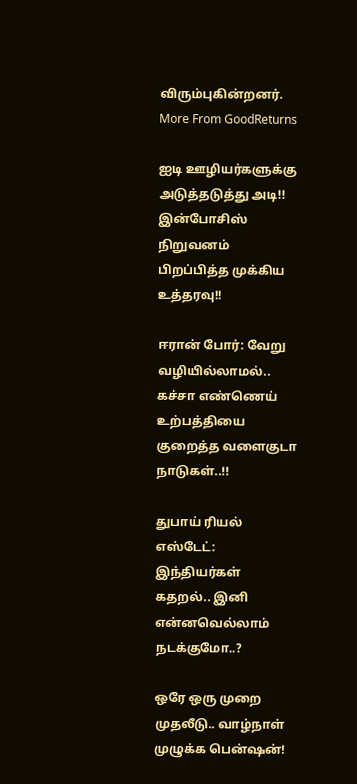விரும்புகின்றனர்.
More From GoodReturns

ஐடி ஊழியர்களுக்கு அடுத்தடுத்து அடி!! இன்போசிஸ் நிறுவனம் பிறப்பித்த முக்கிய உத்தரவு!!

ஈரான் போர்: வேறு வழியில்லாமல்.. கச்சா எண்ணெய் உற்பத்தியை குறைத்த வளைகுடா நாடுகள்..!!

துபாய் ரியல் எஸ்டேட்: இந்தியர்கள் கதறல்.. இனி என்னவெல்லாம் நடக்குமோ..?

ஒரே ஒரு முறை முதலீடு.. வாழ்நாள் முழுக்க பென்ஷன்!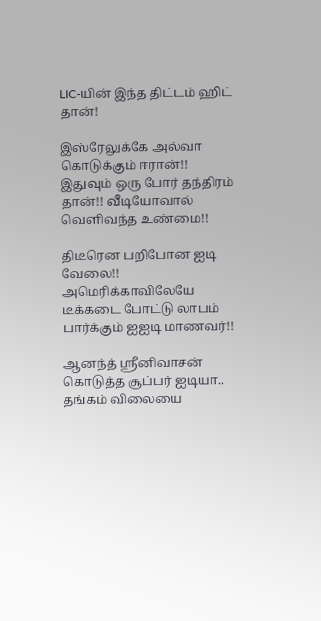LIC-யின் இந்த திட்டம் ஹிட் தான்!

இஸ்ரேலுக்கே அல்வா கொடுக்கும் ஈரான்!! இதுவும் ஒரு போர் தந்திரம் தான்!! வீடியோவால் வெளிவந்த உண்மை!!

திடீரென பறிபோன ஐடி வேலை!! அமெரிக்காவிலேயே டீக்கடை போட்டு லாபம் பார்க்கும் ஐஐடி மாணவர்!!

ஆனந்த் ஸ்ரீனிவாசன் கொடுத்த சூப்பர் ஐடியா.. தங்கம் விலையை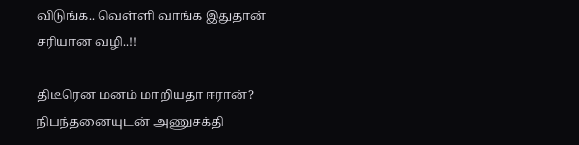விடுங்க.. வெள்ளி வாங்க இதுதான் சரியான வழி..!!

திடீரென மனம் மாறியதா ஈரான்? நிபந்தனையுடன் அணுசக்தி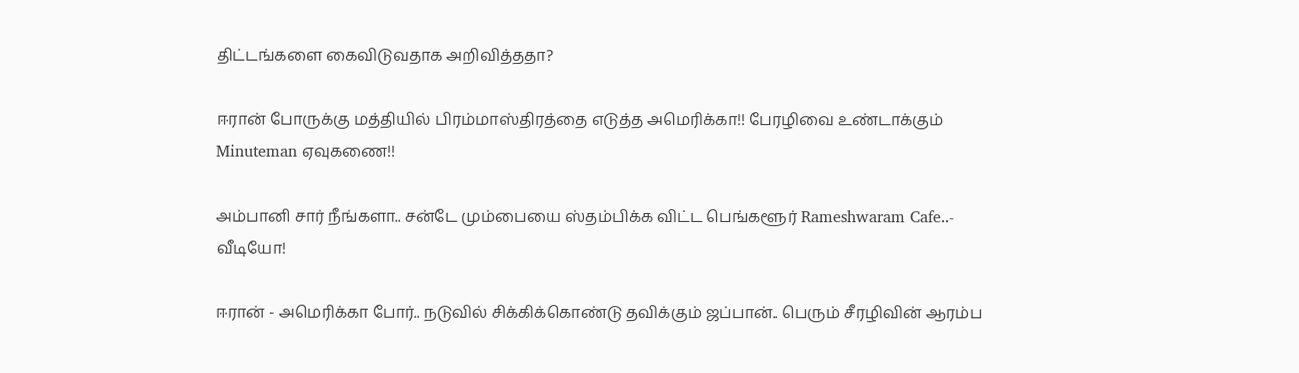திட்டங்களை கைவிடுவதாக அறிவித்ததா?

ஈரான் போருக்கு மத்தியில் பிரம்மாஸ்திரத்தை எடுத்த அமெரிக்கா!! பேரழிவை உண்டாக்கும் Minuteman ஏவுகணை!!

அம்பானி சார் நீங்களா.. சன்டே மும்பையை ஸ்தம்பிக்க விட்ட பெங்களூர் Rameshwaram Cafe..- வீடியோ!

ஈரான் - அமெரிக்கா போர்.. நடுவில் சிக்கிக்கொண்டு தவிக்கும் ஜப்பான்.. பெரும் சீரழிவின் ஆரம்ப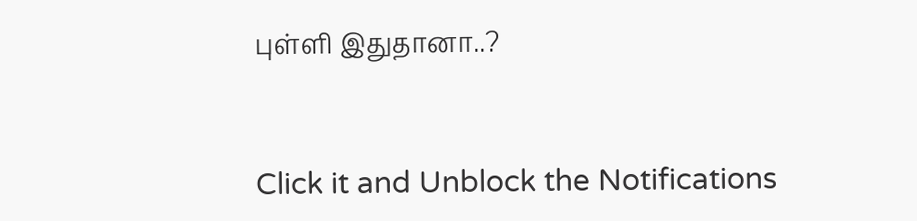புள்ளி இதுதானா..?



Click it and Unblock the Notifications